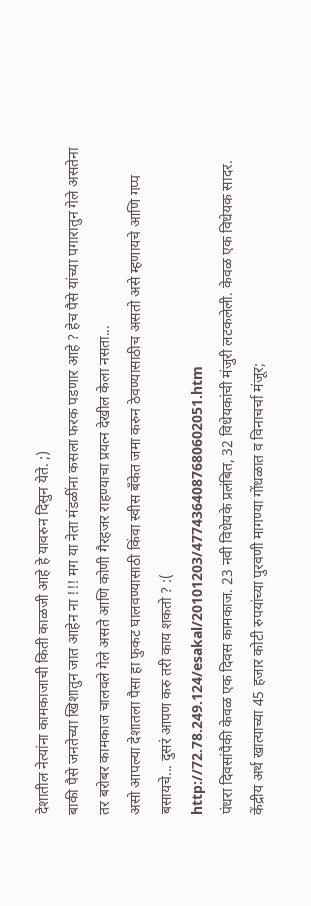देशातील नेत्यांना कामकाजाची किती काळजी आहे हे यावरुन दिसुन येते. ;)
बाकी पैसे जनतेच्या खिशातुन जात आहेन ना !!! मग या नेता मंडळींना कसला फरक पडणार आहे ? हेच पैसे यांच्या पगारातुन गेले असतेना तर बरोबर कामकाज चालवले गेले असते आणि कोणी गैरहजर राहण्याचा प्रयत्न देखील केला नसता...
असो आपल्या देशातला पैसा हा फुकट घालवण्यासाठी किंवा स्वीस बॅंकेत जमा करुन ठेवण्यासाठीच असतो असे म्हणायचे आणि गप्प बसायचे... दुसरं आपण करु तरी काय शकतो ? :(
http://72.78.249.124/esakal/20101203/4774364087680602051.htm
पंधरा दिवसांपैकी केवळ एक दिवस कामकाज. 23 नवी विधेयके प्रलंबित, 32 विधेयकांची मंजुरी लटकलेली. केवळ एक विधेयक सादर. केंद्रीय अर्थ खात्याच्या 45 हजार कोटी रुपयांच्या पुरवणी मागण्या गोंधळात व विनाचर्चा मंजूर;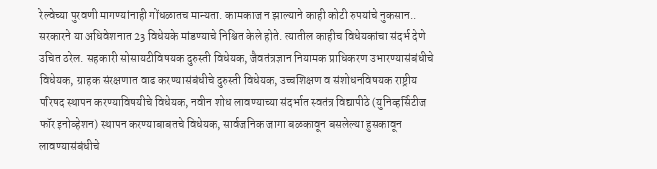रेल्वेच्या पुरवणी मागण्यांनाही गोंधळातच मान्यता. कामकाज न झाल्याने काही कोटी रुपयांचे नुकसान..
सरकारने या अधिवेशनात 23 विधेयके मांडण्याचे निश्चित केले होते. त्यातील काहीच विधेयकांचा संदर्भ देणे उचित ठरेल. सहकारी सोसायटीविषयक दुरुस्ती विधेयक, जैवतंत्रज्ञान नियामक प्राधिकरण उभारण्यासंबंधीचे विधेयक, ग्राहक संरक्षणात वाढ करण्यासंबंधीचे दुरुस्ती विधेयक, उच्चशिक्षण व संशोधनविषयक राष्ट्रीय परिषद स्थापन करण्याविषयीचे विधेयक, नवीन शोध लावण्याच्या संदर्भात स्वतंत्र विद्यापीठे (युनिव्हर्सिटीज फॉर इनोव्हेशन) स्थापन करण्याबाबतचे विधेयक, सार्वजनिक जागा बळकावून बसलेल्या हुसकावून लावण्यासंबंधीचे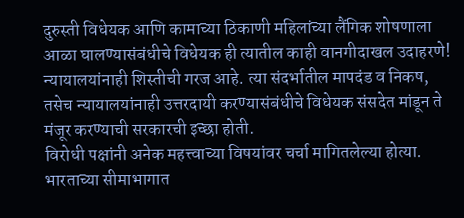दुरुस्ती विधेयक आणि कामाच्या ठिकाणी महिलांच्या लैंगिक शोषणाला आळा घालण्यासंबंधीचे विधेयक ही त्यातील काही वानगीदाखल उदाहरणे!
न्यायालयांनाही शिस्तीची गरज आहे. त्या संदर्भातील मापदंड व निकष, तसेच न्यायालयांनाही उत्तरदायी करण्यासंबंधीचे विधेयक संसदेत मांडून ते मंजूर करण्याची सरकारची इच्छा होती.
विरोधी पक्षांनी अनेक महत्त्वाच्या विषयांवर चर्चा मागितलेल्या होत्या. भारताच्या सीमाभागात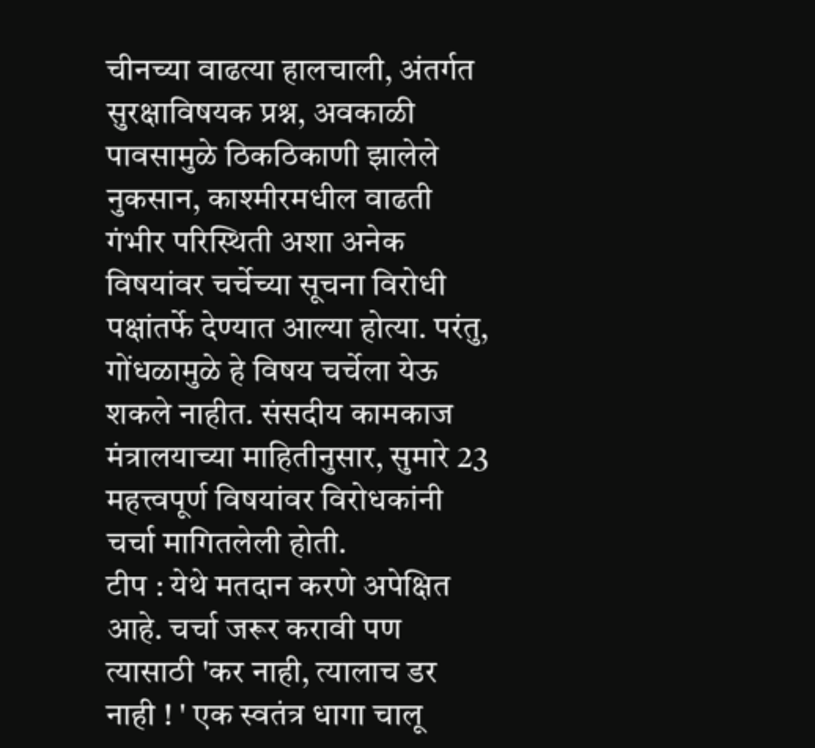चीनच्या वाढत्या हालचाली, अंतर्गत सुरक्षाविषयक प्रश्न, अवकाळी पावसामुळे ठिकठिकाणी झालेले नुकसान, काश्मीरमधील वाढती गंभीर परिस्थिती अशा अनेक विषयांवर चर्चेच्या सूचना विरोधी पक्षांतर्फे देण्यात आल्या होत्या. परंतु, गोंधळामुळे हे विषय चर्चेला येऊ शकले नाहीत. संसदीय कामकाज मंत्रालयाच्या माहितीनुसार, सुमारे 23 महत्त्वपूर्ण विषयांवर विरोधकांनी चर्चा मागितलेली होती.
टीप : येथे मतदान करणे अपेक्षित आहे. चर्चा जरूर करावी पण त्यासाठी 'कर नाही, त्यालाच डर नाही ! ' एक स्वतंत्र धागा चालू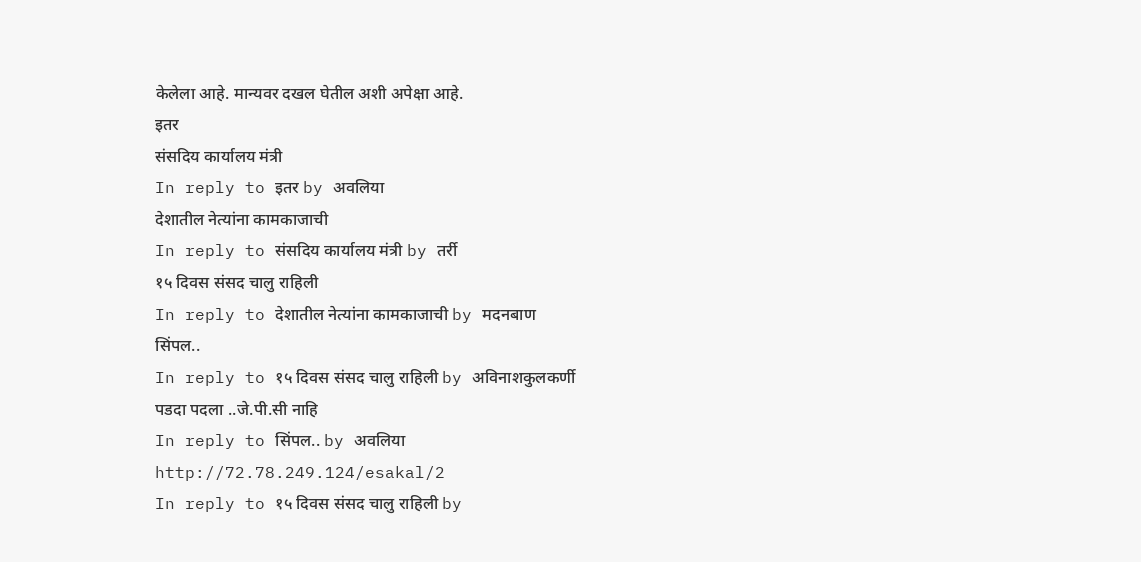केलेला आहे. मान्यवर दखल घेतील अशी अपेक्षा आहे.
इतर
संसदिय कार्यालय मंत्री
In reply to इतर by अवलिया
देशातील नेत्यांना कामकाजाची
In reply to संसदिय कार्यालय मंत्री by तर्री
१५ दिवस संसद चालु राहिली
In reply to देशातील नेत्यांना कामकाजाची by मदनबाण
सिंपल..
In reply to १५ दिवस संसद चालु राहिली by अविनाशकुलकर्णी
पडदा पदला ..जे.पी.सी नाहि
In reply to सिंपल.. by अवलिया
http://72.78.249.124/esakal/2
In reply to १५ दिवस संसद चालु राहिली by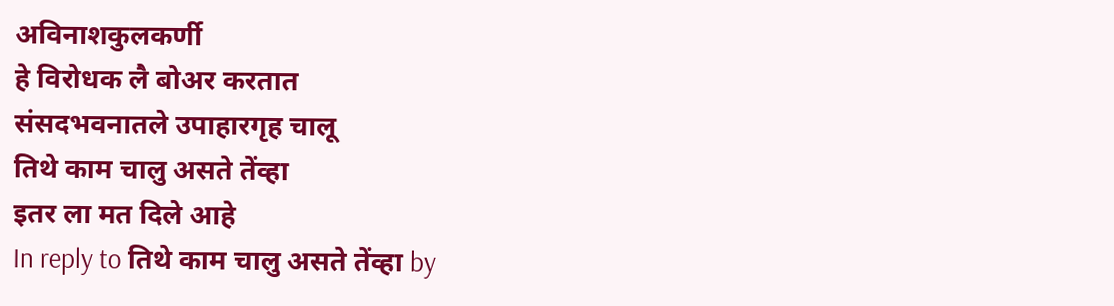अविनाशकुलकर्णी
हे विरोधक लै बोअर करतात
संसदभवनातले उपाहारगृह चालू
तिथे काम चालु असते तेंव्हा
इतर ला मत दिले आहे
In reply to तिथे काम चालु असते तेंव्हा by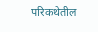परिकथेतील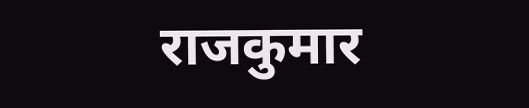राजकुमार